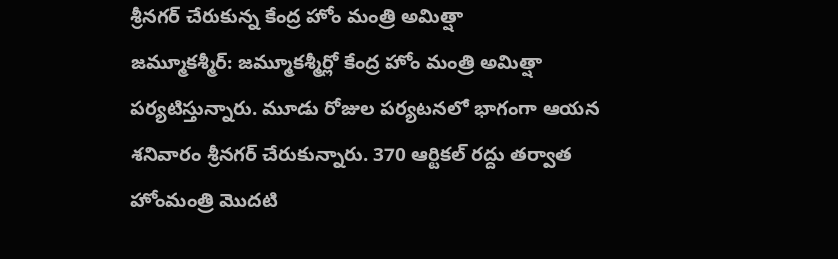శ్రీనగర్ చేరుకున్న కేంద్ర హోం మంత్రి అమిత్షా
జమ్మూకశ్మీర్: జమ్మూకశ్మీర్లో కేంద్ర హోం మంత్రి అమిత్షా పర్యటిస్తున్నారు. మూడు రోజుల పర్యటనలో భాగంగా ఆయన శనివారం శ్రీనగర్ చేరుకున్నారు. 370 ఆర్టికల్ రద్దు తర్వాత హోంమంత్రి మొదటి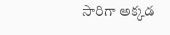సారిగా అక్కడ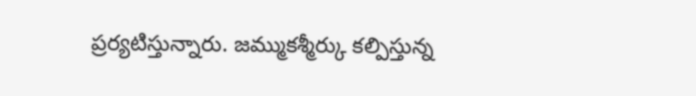ప్రర్యటిస్తున్నారు. జమ్ముకశ్మీర్కు కల్పిస్తున్న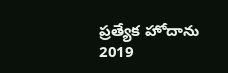ప్రత్యేక హోదాను 2019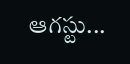ఆగస్టు...